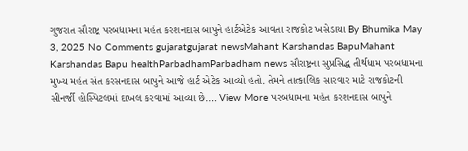ગુજરાત સૌરાષ્ટ્ર પરબધામના મહંત કરશનદાસ બાપુને હાર્ટએટેક આવતા રાજકોટ ખસેડાયા By Bhumika May 3, 2025 No Comments gujaratgujarat newsMahant Karshandas BapuMahant Karshandas Bapu healthParbadhamParbadham news સૌરાષ્ટ્રના સુપ્રસિદ્ધ તીર્થધામ પરબધામના મુખ્ય મહંત સંત કરસનદાસ બાપુને આજે હાર્ટ એટેક આવ્યો હતો. તેમને તાત્કાલિક સારવાર માટે રાજકોટની સીનર્જી હોસ્પિટલમાં દાખલ કરવામાં આવ્યા છે.… View More પરબધામના મહંત કરશનદાસ બાપુને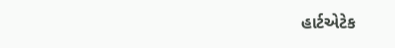હાર્ટએટેક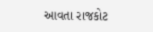આવતા રાજકોટ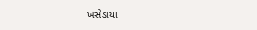ખસેડાયા